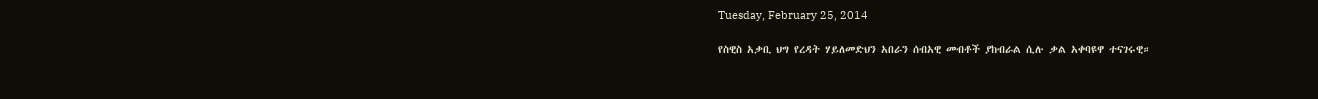Tuesday, February 25, 2014

የስዊስ አቃቢ ህግ የረዳት ሃይለመድህን አበራን ሰብአዊ መብቶች ያከብራል ሲሉ ቃል አቀባዩዋ ተናገሩዊ።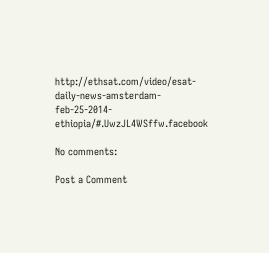http://ethsat.com/video/esat-daily-news-amsterdam-feb-25-2014-ethiopia/#.UwzJL4WSffw.facebook

No comments:

Post a Comment